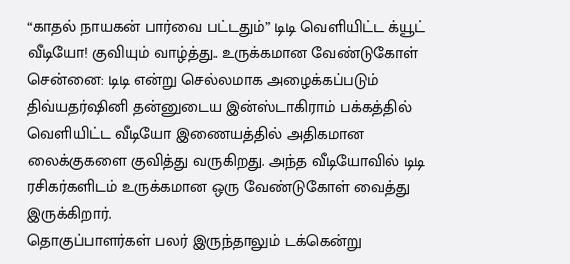“காதல் நாயகன் பார்வை பட்டதும்” டிடி வெளியிட்ட க்யூட் வீடியோ! குவியும் வாழ்த்து.. உருக்கமான வேண்டுகோள்
சென்னை: டிடி என்று செல்லமாக அழைக்கப்படும் திவ்யதர்ஷினி தன்னுடைய இன்ஸ்டாகிராம் பக்கத்தில் வெளியிட்ட வீடியோ இணையத்தில் அதிகமான லைக்குகளை குவித்து வருகிறது. அந்த வீடியோவில் டிடி ரசிகர்களிடம் உருக்கமான ஒரு வேண்டுகோள் வைத்து இருக்கிறார்.
தொகுப்பாளர்கள் பலர் இருந்தாலும் டக்கென்று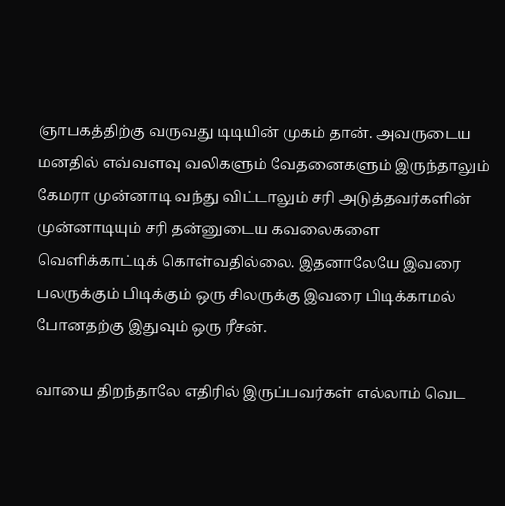ஞாபகத்திற்கு வருவது டிடியின் முகம் தான். அவருடைய மனதில் எவ்வளவு வலிகளும் வேதனைகளும் இருந்தாலும் கேமரா முன்னாடி வந்து விட்டாலும் சரி அடுத்தவர்களின் முன்னாடியும் சரி தன்னுடைய கவலைகளை வெளிக்காட்டிக் கொள்வதில்லை. இதனாலேயே இவரை பலருக்கும் பிடிக்கும் ஒரு சிலருக்கு இவரை பிடிக்காமல் போனதற்கு இதுவும் ஒரு ரீசன்.

வாயை திறந்தாலே எதிரில் இருப்பவர்கள் எல்லாம் வெட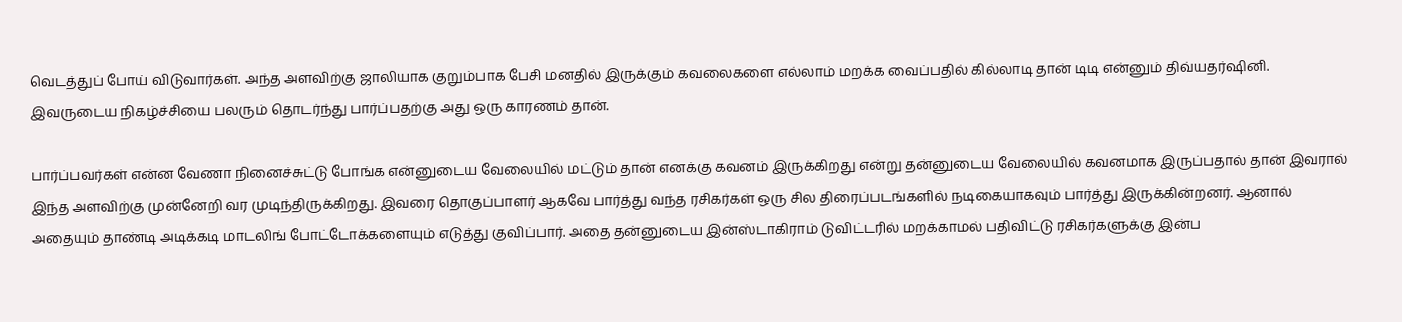வெடத்துப் போய் விடுவார்கள். அந்த அளவிற்கு ஜாலியாக குறும்பாக பேசி மனதில் இருக்கும் கவலைகளை எல்லாம் மறக்க வைப்பதில் கில்லாடி தான் டிடி என்னும் திவ்யதர்ஷினி. இவருடைய நிகழ்ச்சியை பலரும் தொடர்ந்து பார்ப்பதற்கு அது ஒரு காரணம் தான்.

பார்ப்பவர்கள் என்ன வேணா நினைச்சுட்டு போங்க என்னுடைய வேலையில் மட்டும் தான் எனக்கு கவனம் இருக்கிறது என்று தன்னுடைய வேலையில் கவனமாக இருப்பதால் தான் இவரால் இந்த அளவிற்கு முன்னேறி வர முடிந்திருக்கிறது. இவரை தொகுப்பாளர் ஆகவே பார்த்து வந்த ரசிகர்கள் ஒரு சில திரைப்படங்களில் நடிகையாகவும் பார்த்து இருக்கின்றனர். ஆனால் அதையும் தாண்டி அடிக்கடி மாடலிங் போட்டோக்களையும் எடுத்து குவிப்பார். அதை தன்னுடைய இன்ஸ்டாகிராம் டுவிட்டரில் மறக்காமல் பதிவிட்டு ரசிகர்களுக்கு இன்ப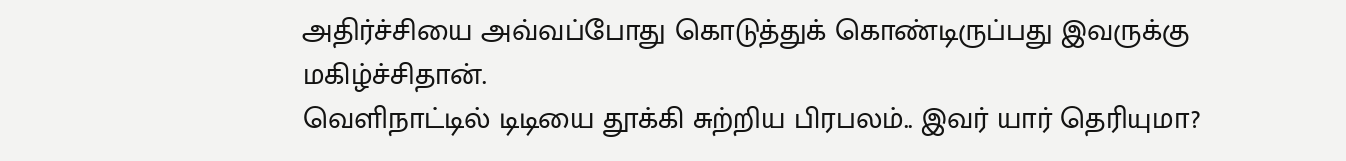அதிர்ச்சியை அவ்வப்போது கொடுத்துக் கொண்டிருப்பது இவருக்கு மகிழ்ச்சிதான்.
வெளிநாட்டில் டிடியை தூக்கி சுற்றிய பிரபலம்.. இவர் யார் தெரியுமா?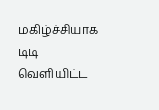மகிழ்ச்சியாக டிடி வெளியிட்ட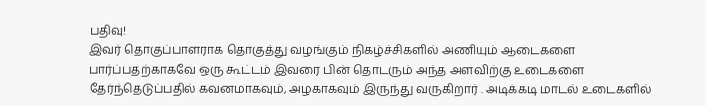பதிவு!
இவர் தொகுப்பாளராக தொகுத்து வழங்கும் நிகழ்ச்சிகளில் அணியும் ஆடைகளை பார்ப்பதற்காகவே ஒரு கூட்டம் இவரை பின் தொடரும் அந்த அளவிற்கு உடைகளை தேர்ந்தெடுப்பதில் கவனமாகவும், அழகாகவும் இருந்து வருகிறார் . அடிக்கடி மாடல் உடைகளில்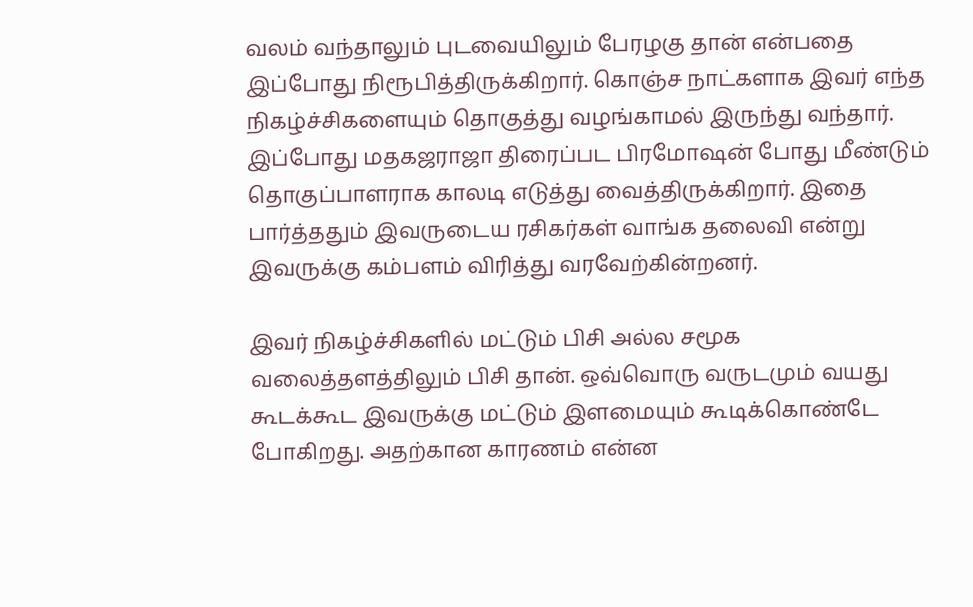வலம் வந்தாலும் புடவையிலும் பேரழகு தான் என்பதை இப்போது நிரூபித்திருக்கிறார். கொஞ்ச நாட்களாக இவர் எந்த நிகழ்ச்சிகளையும் தொகுத்து வழங்காமல் இருந்து வந்தார். இப்போது மதகஜராஜா திரைப்பட பிரமோஷன் போது மீண்டும் தொகுப்பாளராக காலடி எடுத்து வைத்திருக்கிறார். இதை பார்த்ததும் இவருடைய ரசிகர்கள் வாங்க தலைவி என்று இவருக்கு கம்பளம் விரித்து வரவேற்கின்றனர்.

இவர் நிகழ்ச்சிகளில் மட்டும் பிசி அல்ல சமூக வலைத்தளத்திலும் பிசி தான். ஒவ்வொரு வருடமும் வயது கூடக்கூட இவருக்கு மட்டும் இளமையும் கூடிக்கொண்டே போகிறது. அதற்கான காரணம் என்ன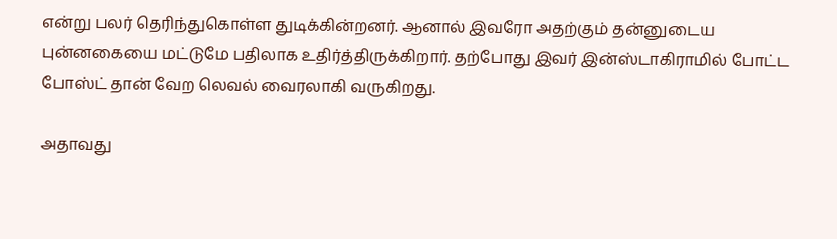என்று பலர் தெரிந்துகொள்ள துடிக்கின்றனர். ஆனால் இவரோ அதற்கும் தன்னுடைய புன்னகையை மட்டுமே பதிலாக உதிர்த்திருக்கிறார். தற்போது இவர் இன்ஸ்டாகிராமில் போட்ட போஸ்ட் தான் வேற லெவல் வைரலாகி வருகிறது.

அதாவது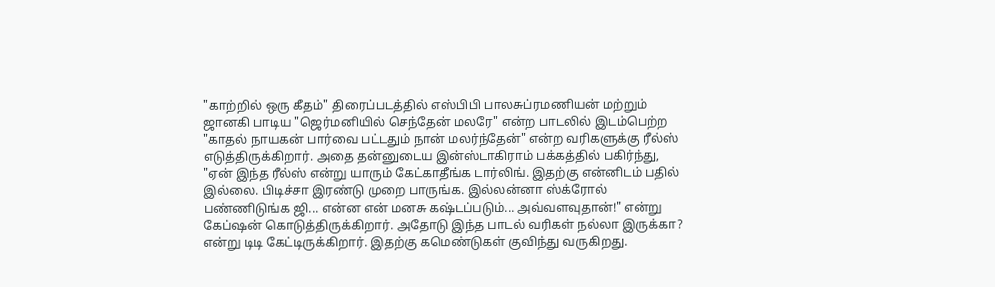"காற்றில் ஒரு கீதம்" திரைப்படத்தில் எஸ்பிபி பாலசுப்ரமணியன் மற்றும் ஜானகி பாடிய "ஜெர்மனியில் செந்தேன் மலரே" என்ற பாடலில் இடம்பெற்ற "காதல் நாயகன் பார்வை பட்டதும் நான் மலர்ந்தேன்" என்ற வரிகளுக்கு ரீல்ஸ் எடுத்திருக்கிறார். அதை தன்னுடைய இன்ஸ்டாகிராம் பக்கத்தில் பகிர்ந்து, "ஏன் இந்த ரீல்ஸ் என்று யாரும் கேட்காதீங்க டார்லிங். இதற்கு என்னிடம் பதில் இல்லை. பிடிச்சா இரண்டு முறை பாருங்க. இல்லன்னா ஸ்க்ரோல் பண்ணிடுங்க ஜி... என்ன என் மனசு கஷ்டப்படும்... அவ்வளவுதான்!" என்று கேப்ஷன் கொடுத்திருக்கிறார். அதோடு இந்த பாடல் வரிகள் நல்லா இருக்கா? என்று டிடி கேட்டிருக்கிறார். இதற்கு கமெண்டுகள் குவிந்து வருகிறது.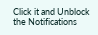Click it and Unblock the Notifications